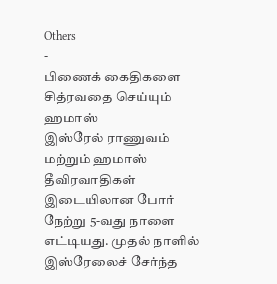Others
-
பிணைக் கைதிகளை சித்ரவதை செய்யும் ஹமாஸ்
இஸ்ரேல் ராணுவம் மற்றும் ஹமாஸ் தீவிரவாதிகள் இடையிலான போர் நேற்று 5-வது நாளை எட்டியது. முதல் நாளில் இஸ்ரேலைச் சேர்ந்த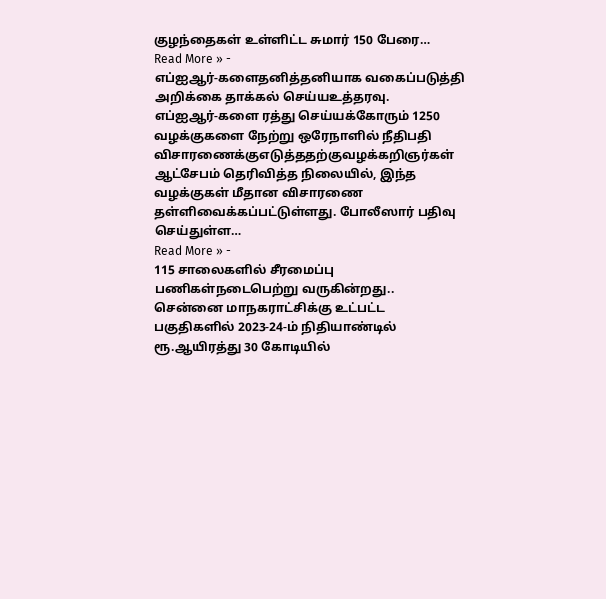குழந்தைகள் உள்ளிட்ட சுமார் 150 பேரை…
Read More » -
எப்ஐஆர்-களைதனித்தனியாக வகைப்படுத்தி அறிக்கை தாக்கல் செய்யஉத்தரவு.
எப்ஐஆர்-களை ரத்து செய்யக்கோரும் 1250 வழக்குகளை நேற்று ஒரேநாளில் நீதிபதி விசாரணைக்குஎடுத்ததற்குவழக்கறிஞர்கள் ஆட்சேபம் தெரிவித்த நிலையில், இந்த வழக்குகள் மீதான விசாரணை தள்ளிவைக்கப்பட்டுள்ளது. போலீஸார் பதிவு செய்துள்ள…
Read More » -
115 சாலைகளில் சீரமைப்பு பணிகள்நடைபெற்று வருகின்றது..
சென்னை மாநகராட்சிக்கு உட்பட்ட பகுதிகளில் 2023-24-ம் நிதியாண்டில் ரூ.ஆயிரத்து 30 கோடியில்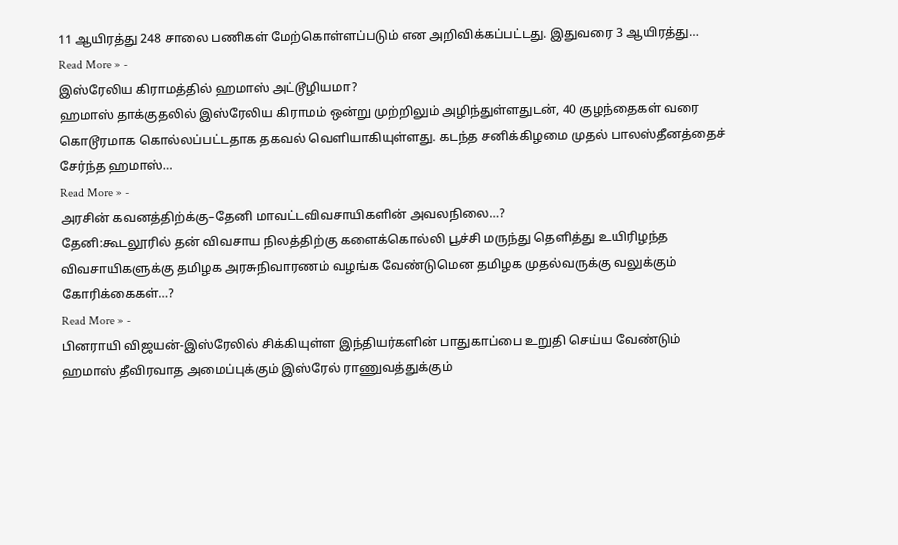11 ஆயிரத்து 248 சாலை பணிகள் மேற்கொள்ளப்படும் என அறிவிக்கப்பட்டது. இதுவரை 3 ஆயிரத்து…
Read More » -
இஸ்ரேலிய கிராமத்தில் ஹமாஸ் அட்டூழியமா?
ஹமாஸ் தாக்குதலில் இஸ்ரேலிய கிராமம் ஒன்று முற்றிலும் அழிந்துள்ளதுடன், 40 குழந்தைகள் வரை கொடூரமாக கொல்லப்பட்டதாக தகவல் வெளியாகியுள்ளது. கடந்த சனிக்கிழமை முதல் பாலஸ்தீனத்தைச் சேர்ந்த ஹமாஸ்…
Read More » -
அரசின் கவனத்திற்க்கு–தேனி மாவட்டவிவசாயிகளின் அவலநிலை…?
தேனி:கூடலூரில் தன் விவசாய நிலத்திற்கு களைக்கொல்லி பூச்சி மருந்து தெளித்து உயிரிழந்த விவசாயிகளுக்கு தமிழக அரசுநிவாரணம் வழங்க வேண்டுமென தமிழக முதல்வருக்கு வலுக்கும் கோரிக்கைகள்…?
Read More » -
பினராயி விஜயன்-இஸ்ரேலில் சிக்கியுள்ள இந்தியர்களின் பாதுகாப்பை உறுதி செய்ய வேண்டும்
ஹமாஸ் தீவிரவாத அமைப்புக்கும் இஸ்ரேல் ராணுவத்துக்கும்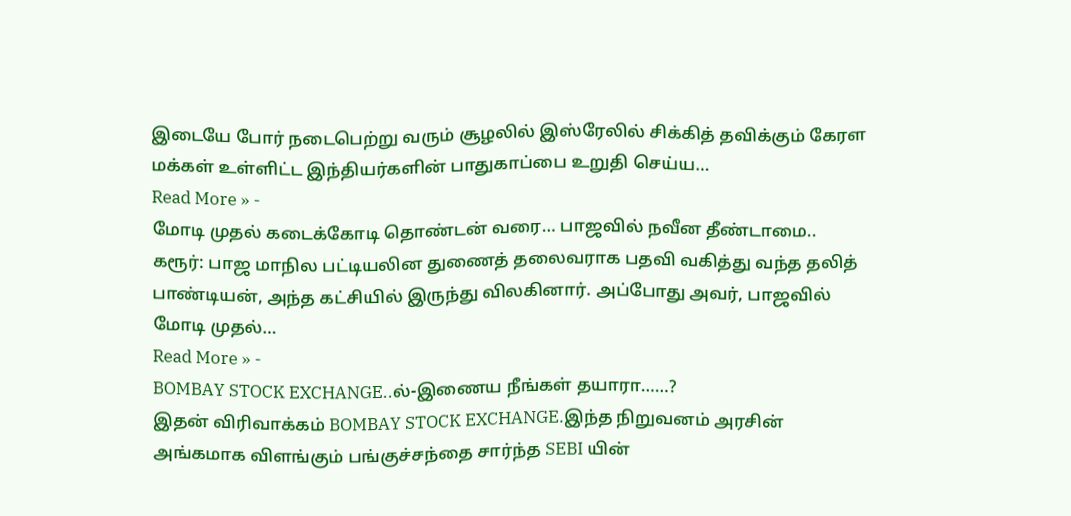இடையே போர் நடைபெற்று வரும் சூழலில் இஸ்ரேலில் சிக்கித் தவிக்கும் கேரள மக்கள் உள்ளிட்ட இந்தியர்களின் பாதுகாப்பை உறுதி செய்ய…
Read More » -
மோடி முதல் கடைக்கோடி தொண்டன் வரை… பாஜவில் நவீன தீண்டாமை..
கரூர்: பாஜ மாநில பட்டியலின துணைத் தலைவராக பதவி வகித்து வந்த தலித் பாண்டியன், அந்த கட்சியில் இருந்து விலகினார். அப்போது அவர், பாஜவில் மோடி முதல்…
Read More » -
BOMBAY STOCK EXCHANGE..ல்-இணைய நீங்கள் தயாரா……?
இதன் விரிவாக்கம் BOMBAY STOCK EXCHANGE.இந்த நிறுவனம் அரசின் அங்கமாக விளங்கும் பங்குச்சந்தை சார்ந்த SEBI யின்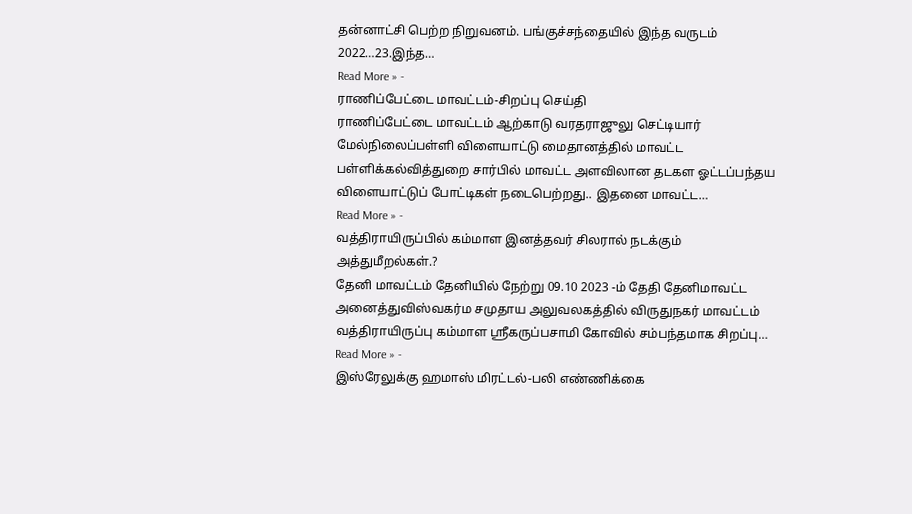தன்னாட்சி பெற்ற நிறுவனம். பங்குச்சந்தையில் இந்த வருடம் 2022…23.இந்த…
Read More » -
ராணிப்பேட்டை மாவட்டம்-சிறப்பு செய்தி
ராணிப்பேட்டை மாவட்டம் ஆற்காடு வரதராஜுலு செட்டியார் மேல்நிலைப்பள்ளி விளையாட்டு மைதானத்தில் மாவட்ட பள்ளிக்கல்வித்துறை சார்பில் மாவட்ட அளவிலான தடகள ஓட்டப்பந்தய விளையாட்டுப் போட்டிகள் நடைபெற்றது.. இதனை மாவட்ட…
Read More » -
வத்திராயிருப்பில் கம்மாள இனத்தவர் சிலரால் நடக்கும் அத்துமீறல்கள்.?
தேனி மாவட்டம் தேனியில் நேற்று 09.10 2023 -ம் தேதி தேனிமாவட்ட அனைத்துவிஸ்வகர்ம சமுதாய அலுவலகத்தில் விருதுநகர் மாவட்டம் வத்திராயிருப்பு கம்மாள ஸ்ரீகருப்பசாமி கோவில் சம்பந்தமாக சிறப்பு…
Read More » -
இஸ்ரேலுக்கு ஹமாஸ் மிரட்டல்-பலி எண்ணிக்கை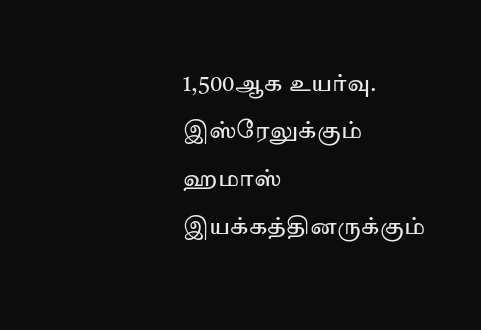1,500ஆக உயர்வு.
இஸ்ரேலுக்கும் ஹமாஸ் இயக்கத்தினருக்கும்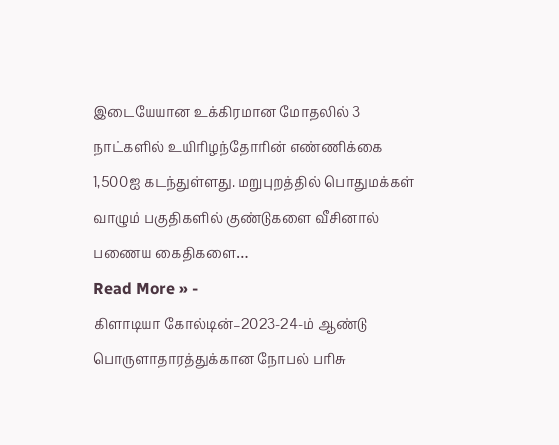இடையேயான உக்கிரமான மோதலில் 3 நாட்களில் உயிரிழந்தோரின் எண்ணிக்கை 1,500ஐ கடந்துள்ளது. மறுபுறத்தில் பொதுமக்கள் வாழும் பகுதிகளில் குண்டுகளை வீசினால் பணைய கைதிகளை…
Read More » -
கிளாடியா கோல்டின்–2023-24-ம் ஆண்டு பொருளாதாரத்துக்கான நோபல் பரிசு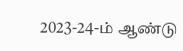2023-24-ம் ஆண்டு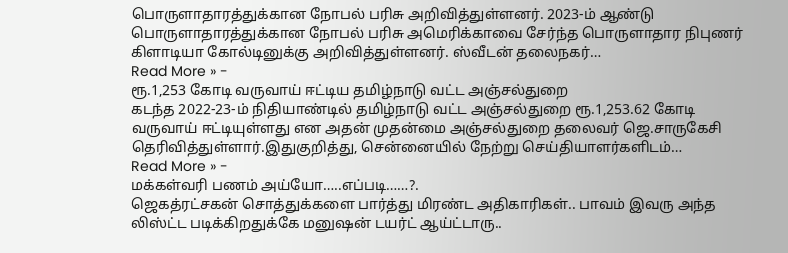பொருளாதாரத்துக்கான நோபல் பரிசு அறிவித்துள்ளனர். 2023-ம் ஆண்டு பொருளாதாரத்துக்கான நோபல் பரிசு அமெரிக்காவை சேர்ந்த பொருளாதார நிபுணர் கிளாடியா கோல்டினுக்கு அறிவித்துள்ளனர். ஸ்வீடன் தலைநகர்…
Read More » -
ரூ.1,253 கோடி வருவாய் ஈட்டிய தமிழ்நாடு வட்ட அஞ்சல்துறை
கடந்த 2022-23-ம் நிதியாண்டில் தமிழ்நாடு வட்ட அஞ்சல்துறை ரூ.1,253.62 கோடி வருவாய் ஈட்டியுள்ளது என அதன் முதன்மை அஞ்சல்துறை தலைவர் ஜெ.சாருகேசி தெரிவித்துள்ளார்.இதுகுறித்து, சென்னையில் நேற்று செய்தியாளர்களிடம்…
Read More » -
மக்கள்வரி பணம் அய்யோ…..எப்படி……?.
ஜெகத்ரட்சகன் சொத்துக்களை பார்த்து மிரண்ட அதிகாரிகள்.. பாவம் இவரு அந்த லிஸ்ட்ட படிக்கிறதுக்கே மனுஷன் டயர்ட் ஆய்ட்டாரு..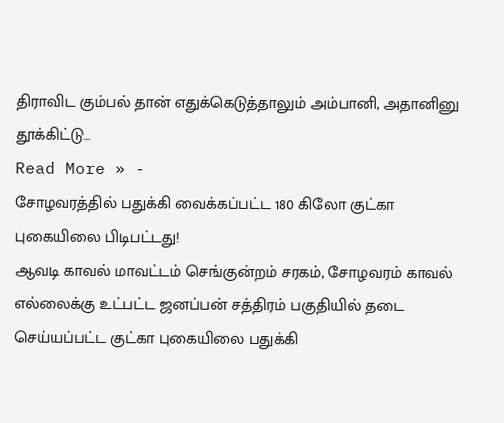திராவிட கும்பல் தான் எதுக்கெடுத்தாலும் அம்பானி, அதானினு தூக்கிட்டு…
Read More » -
சோழவரத்தில் பதுக்கி வைக்கப்பட்ட 180 கிலோ குட்கா புகையிலை பிடிபட்டது!
ஆவடி காவல் மாவட்டம் செங்குன்றம் சரகம், சோழவரம் காவல் எல்லைக்கு உட்பட்ட ஜனப்பன் சத்திரம் பகுதியில் தடை செய்யப்பட்ட குட்கா புகையிலை பதுக்கி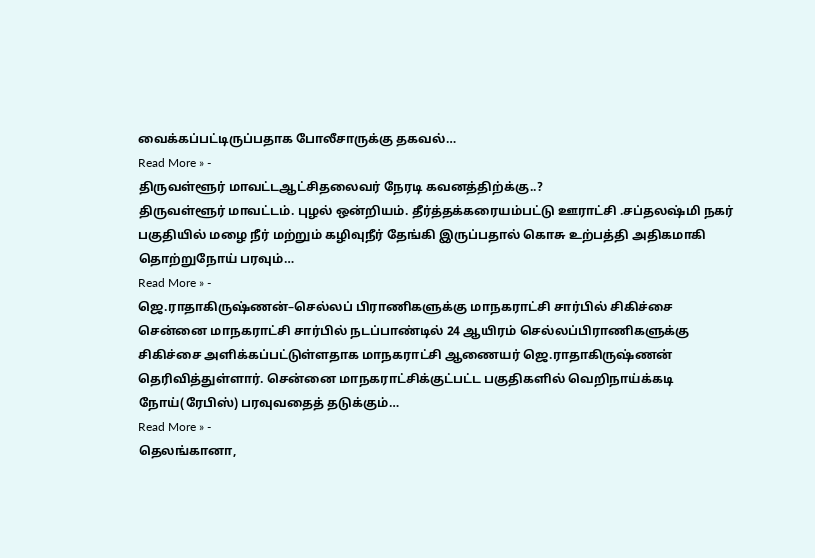வைக்கப்பட்டிருப்பதாக போலீசாருக்கு தகவல்…
Read More » -
திருவள்ளூர் மாவட்டஆட்சிதலைவர் நேரடி கவனத்திற்க்கு..?
திருவள்ளூர் மாவட்டம். புழல் ஒன்றியம். தீர்த்தக்கரையம்பட்டு ஊராட்சி .சப்தலஷ்மி நகர் பகுதியில் மழை நீர் மற்றும் கழிவுநீர் தேங்கி இருப்பதால் கொசு உற்பத்தி அதிகமாகி தொற்றுநோய் பரவும்…
Read More » -
ஜெ.ராதாகிருஷ்ணன்–செல்லப் பிராணிகளுக்கு மாநகராட்சி சார்பில் சிகிச்சை
சென்னை மாநகராட்சி சார்பில் நடப்பாண்டில் 24 ஆயிரம் செல்லப்பிராணிகளுக்கு சிகிச்சை அளிக்கப்பட்டுள்ளதாக மாநகராட்சி ஆணையர் ஜெ.ராதாகிருஷ்ணன் தெரிவித்துள்ளார். சென்னை மாநகராட்சிக்குட்பட்ட பகுதிகளில் வெறிநாய்க்கடி நோய்(ரேபிஸ்) பரவுவதைத் தடுக்கும்…
Read More » -
தெலங்கானா,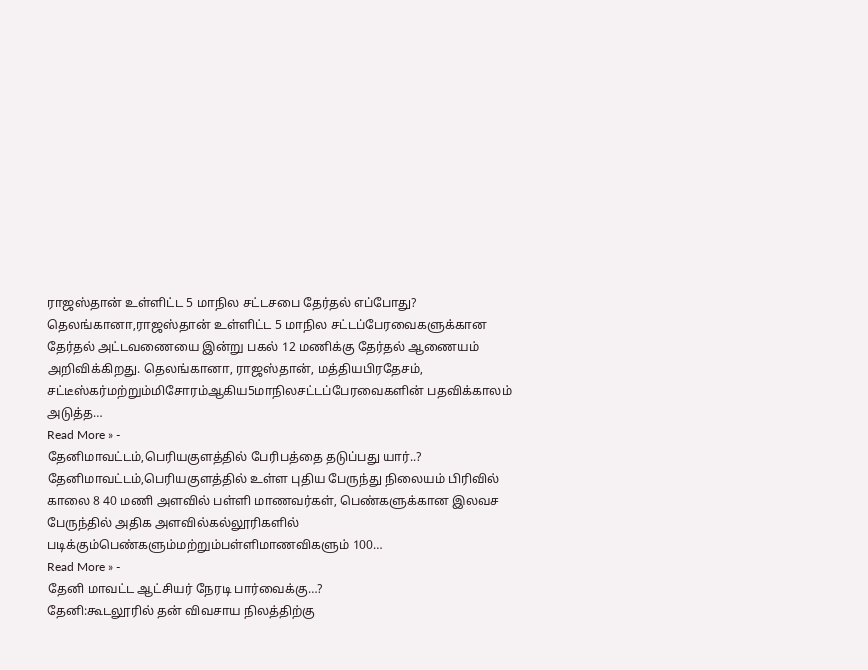ராஜஸ்தான் உள்ளிட்ட 5 மாநில சட்டசபை தேர்தல் எப்போது?
தெலங்கானா,ராஜஸ்தான் உள்ளிட்ட 5 மாநில சட்டப்பேரவைகளுக்கான தேர்தல் அட்டவணையை இன்று பகல் 12 மணிக்கு தேர்தல் ஆணையம் அறிவிக்கிறது. தெலங்கானா, ராஜஸ்தான், மத்தியபிரதேசம், சட்டீஸ்கர்மற்றும்மிசோரம்ஆகிய5மாநிலசட்டப்பேரவைகளின் பதவிக்காலம் அடுத்த…
Read More » -
தேனிமாவட்டம்,பெரியகுளத்தில் பேரிபத்தை தடுப்பது யார்..?
தேனிமாவட்டம்,பெரியகுளத்தில் உள்ள புதிய பேருந்து நிலையம் பிரிவில் காலை 8 40 மணி அளவில் பள்ளி மாணவர்கள், பெண்களுக்கான இலவச பேருந்தில் அதிக அளவில்கல்லூரிகளில் படிக்கும்பெண்களும்மற்றும்பள்ளிமாணவிகளும் 100…
Read More » -
தேனி மாவட்ட ஆட்சியர் நேரடி பார்வைக்கு…?
தேனி:கூடலூரில் தன் விவசாய நிலத்திற்கு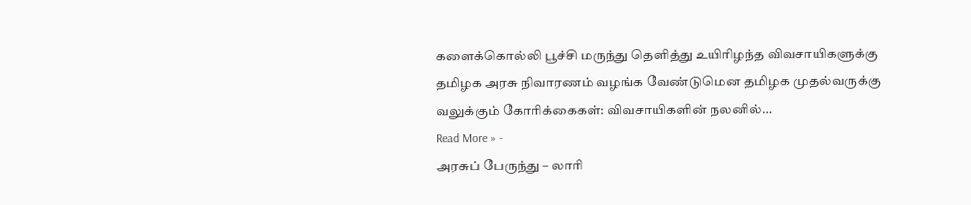களைக்கொல்லி பூச்சி மருந்து தெளித்து உயிரிழந்த விவசாயிகளுக்கு தமிழக அரசு நிவாரணம் வழங்க வேண்டுமென தமிழக முதல்வருக்கு வலுக்கும் கோரிக்கைகள்: விவசாயிகளின் நலனில்…
Read More » -
அரசுப் பேருந்து – லாரி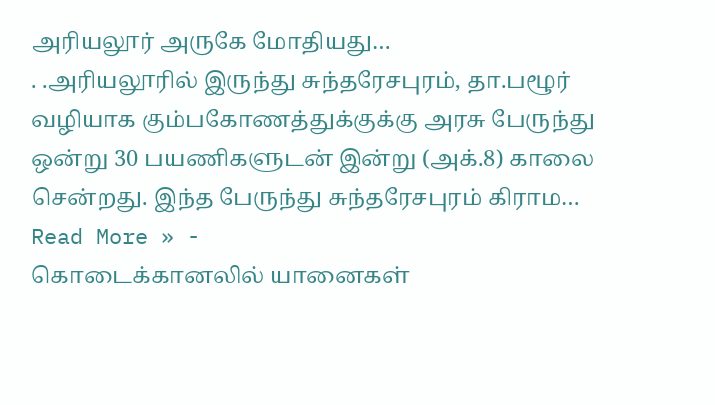அரியலூர் அருகே மோதியது…
. .அரியலூரில் இருந்து சுந்தரேசபுரம், தா.பழூர் வழியாக கும்பகோணத்துக்குக்கு அரசு பேருந்து ஒன்று 30 பயணிகளுடன் இன்று (அக்.8) காலை சென்றது. இந்த பேருந்து சுந்தரேசபுரம் கிராம…
Read More » -
கொடைக்கானலில் யானைகள்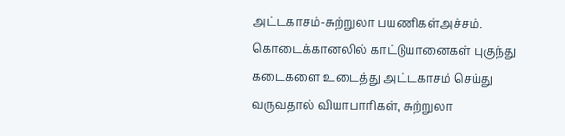அட்டகாசம்-சுற்றுலா பயணிகள்அச்சம்.
கொடைக்கானலில் காட்டுயானைகள் புகுந்து கடைகளை உடைத்து அட்டகாசம் செய்து வருவதால் வியாபாரிகள், சுற்றுலா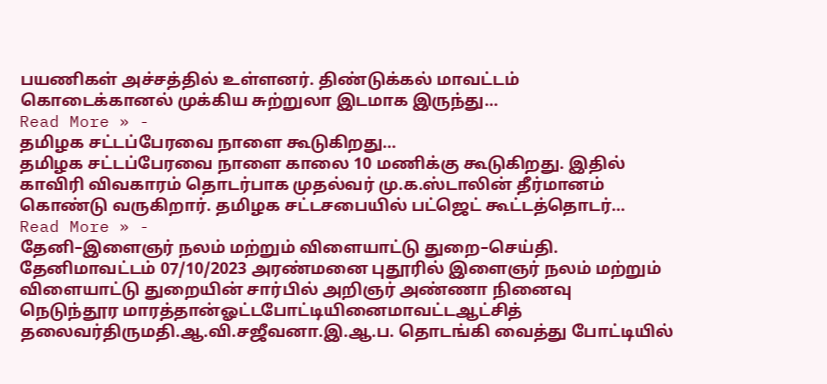பயணிகள் அச்சத்தில் உள்ளனர். திண்டுக்கல் மாவட்டம் கொடைக்கானல் முக்கிய சுற்றுலா இடமாக இருந்து…
Read More » -
தமிழக சட்டப்பேரவை நாளை கூடுகிறது…
தமிழக சட்டப்பேரவை நாளை காலை 10 மணிக்கு கூடுகிறது. இதில் காவிரி விவகாரம் தொடர்பாக முதல்வர் மு.க.ஸ்டாலின் தீர்மானம் கொண்டு வருகிறார். தமிழக சட்டசபையில் பட்ஜெட் கூட்டத்தொடர்…
Read More » -
தேனி–இளைஞர் நலம் மற்றும் விளையாட்டு துறை–செய்தி.
தேனிமாவட்டம் 07/10/2023 அரண்மனை புதூரில் இளைஞர் நலம் மற்றும் விளையாட்டு துறையின் சார்பில் அறிஞர் அண்ணா நினைவு நெடுந்தூர மாரத்தான்ஓட்டபோட்டியினைமாவட்டஆட்சித் தலைவர்திருமதி.ஆ.வி.சஜீவனா.இ.ஆ.ப. தொடங்கி வைத்து போட்டியில்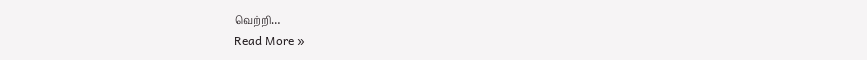வெற்றி…
Read More »